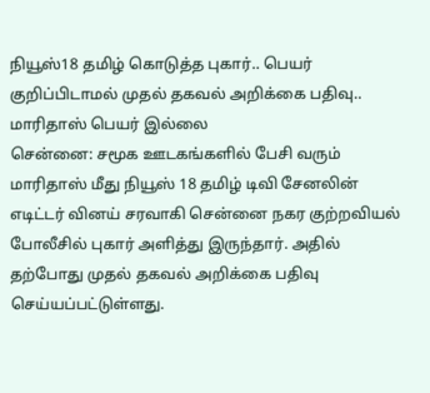நியூஸ்18 தமிழ் கொடுத்த புகார்.. பெயர் குறிப்பிடாமல் முதல் தகவல் அறிக்கை பதிவு.. மாரிதாஸ் பெயர் இல்லை
சென்னை: சமூக ஊடகங்களில் பேசி வரும் மாரிதாஸ் மீது நியூஸ் 18 தமிழ் டிவி சேனலின் எடிட்டர் வினய் சரவாகி சென்னை நகர குற்றவியல் போலீசில் புகார் அளித்து இருந்தார். அதில் தற்போது முதல் தகவல் அறிக்கை பதிவு செய்யப்பட்டுள்ளது.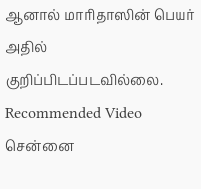ஆனால் மாரிதாஸின் பெயர் அதில் குறிப்பிடப்படவில்லை.
Recommended Video
சென்னை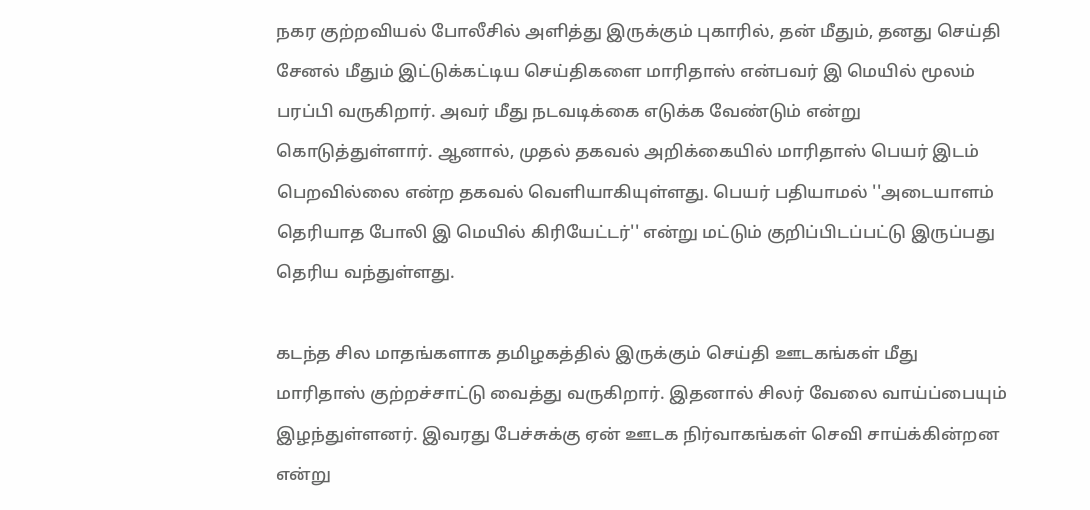நகர குற்றவியல் போலீசில் அளித்து இருக்கும் புகாரில், தன் மீதும், தனது செய்தி சேனல் மீதும் இட்டுக்கட்டிய செய்திகளை மாரிதாஸ் என்பவர் இ மெயில் மூலம் பரப்பி வருகிறார். அவர் மீது நடவடிக்கை எடுக்க வேண்டும் என்று கொடுத்துள்ளார். ஆனால், முதல் தகவல் அறிக்கையில் மாரிதாஸ் பெயர் இடம் பெறவில்லை என்ற தகவல் வெளியாகியுள்ளது. பெயர் பதியாமல் ''அடையாளம் தெரியாத போலி இ மெயில் கிரியேட்டர்'' என்று மட்டும் குறிப்பிடப்பட்டு இருப்பது தெரிய வந்துள்ளது.

கடந்த சில மாதங்களாக தமிழகத்தில் இருக்கும் செய்தி ஊடகங்கள் மீது மாரிதாஸ் குற்றச்சாட்டு வைத்து வருகிறார். இதனால் சிலர் வேலை வாய்ப்பையும் இழந்துள்ளனர். இவரது பேச்சுக்கு ஏன் ஊடக நிர்வாகங்கள் செவி சாய்க்கின்றன என்று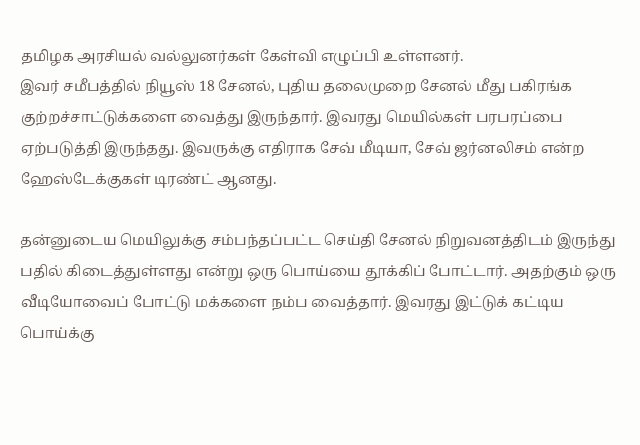தமிழக அரசியல் வல்லுனர்கள் கேள்வி எழுப்பி உள்ளனர்.
இவர் சமீபத்தில் நியூஸ் 18 சேனல், புதிய தலைமுறை சேனல் மீது பகிரங்க குற்றச்சாட்டுக்களை வைத்து இருந்தார். இவரது மெயில்கள் பரபரப்பை ஏற்படுத்தி இருந்தது. இவருக்கு எதிராக சேவ் மீடியா, சேவ் ஜர்னலிசம் என்ற ஹேஸ்டேக்குகள் டிரண்ட் ஆனது.

தன்னுடைய மெயிலுக்கு சம்பந்தப்பட்ட செய்தி சேனல் நிறுவனத்திடம் இருந்து பதில் கிடைத்துள்ளது என்று ஒரு பொய்யை தூக்கிப் போட்டார். அதற்கும் ஒரு வீடியோவைப் போட்டு மக்களை நம்ப வைத்தார். இவரது இட்டுக் கட்டிய பொய்க்கு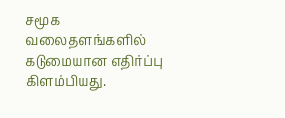சமூக வலைதளங்களில் கடுமையான எதிர்ப்பு கிளம்பியது.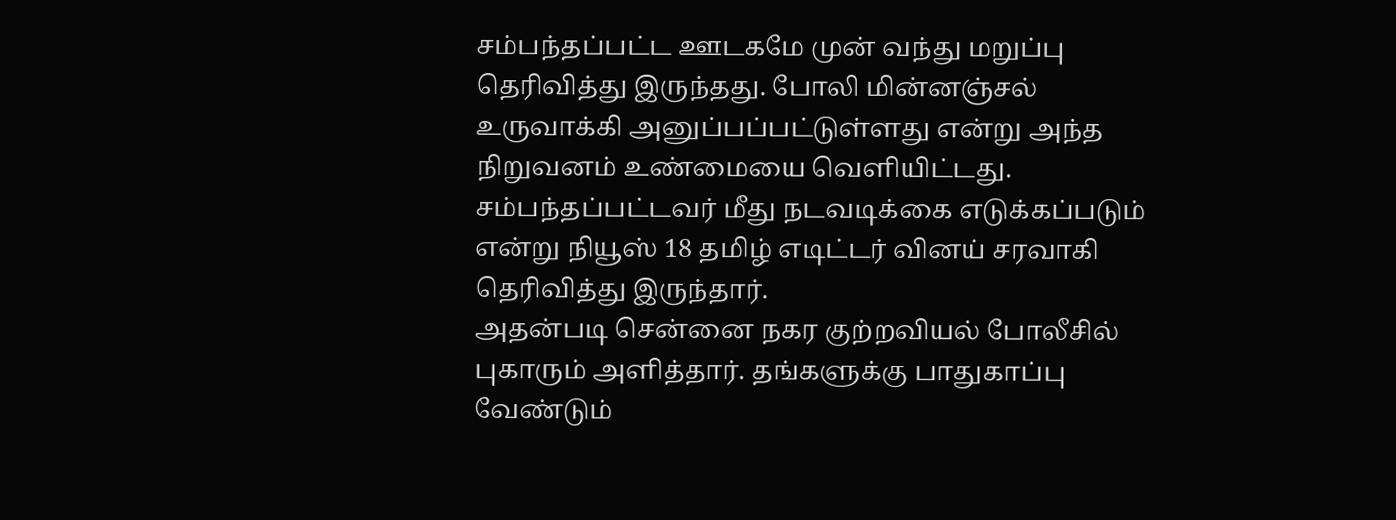சம்பந்தப்பட்ட ஊடகமே முன் வந்து மறுப்பு தெரிவித்து இருந்தது. போலி மின்னஞ்சல் உருவாக்கி அனுப்பப்பட்டுள்ளது என்று அந்த நிறுவனம் உண்மையை வெளியிட்டது. சம்பந்தப்பட்டவர் மீது நடவடிக்கை எடுக்கப்படும் என்று நியூஸ் 18 தமிழ் எடிட்டர் வினய் சரவாகி தெரிவித்து இருந்தார்.
அதன்படி சென்னை நகர குற்றவியல் போலீசில் புகாரும் அளித்தார். தங்களுக்கு பாதுகாப்பு வேண்டும்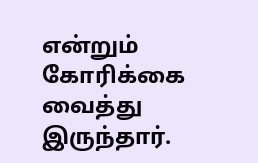என்றும் கோரிக்கை வைத்து இருந்தார்.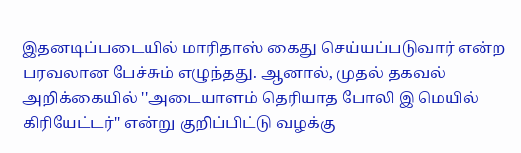இதனடிப்படையில் மாரிதாஸ் கைது செய்யப்படுவார் என்ற பரவலான பேச்சும் எழுந்தது. ஆனால், முதல் தகவல் அறிக்கையில் ''அடையாளம் தெரியாத போலி இ மெயில் கிரியேட்டர்'' என்று குறிப்பிட்டு வழக்கு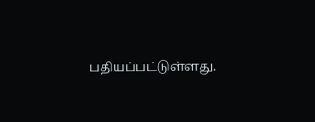பதியப்பட்டுள்ளது.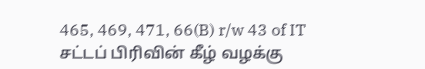465, 469, 471, 66(B) r/w 43 of IT சட்டப் பிரிவின் கீழ் வழக்கு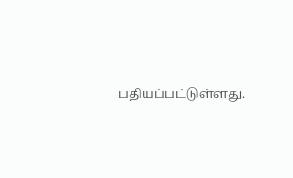பதியப்பட்டுள்ளது.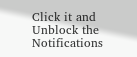Click it and Unblock the Notifications